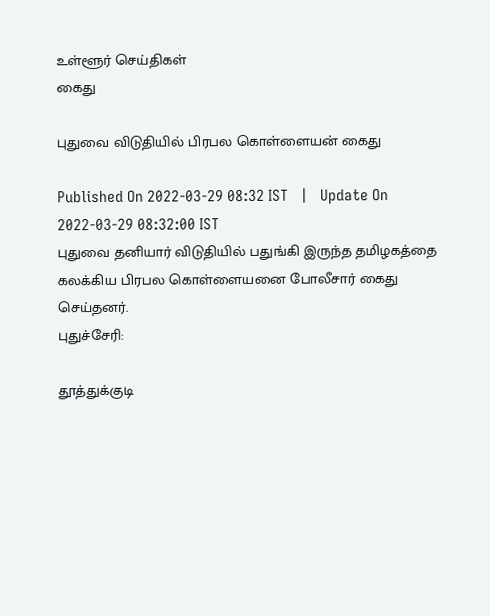உள்ளூர் செய்திகள்
கைது

புதுவை விடுதியில் பிரபல கொள்ளையன் கைது

Published On 2022-03-29 08:32 IST   |   Update On 2022-03-29 08:32:00 IST
புதுவை தனியார் விடுதியில் பதுங்கி இருந்த தமிழகத்தை கலக்கிய பிரபல கொள்ளையனை போலீசார் கைது செய்தனர்.
புதுச்சேரி:

தூத்துக்குடி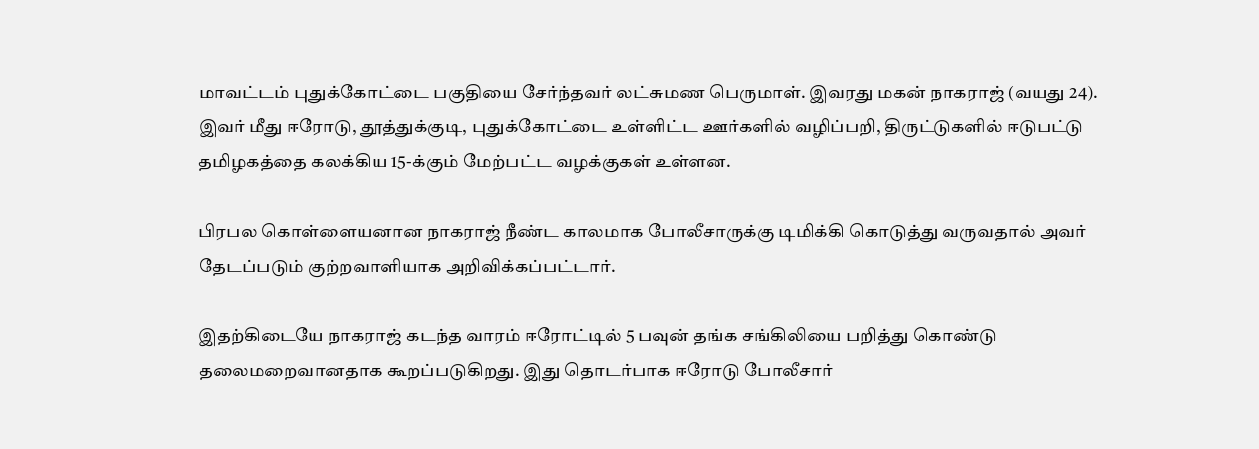மாவட்டம் புதுக்கோட்டை பகுதியை சேர்ந்தவர் லட்சுமண பெருமாள். இவரது மகன் நாகராஜ் (வயது 24). இவர் மீது ஈரோடு, தூத்துக்குடி, புதுக்கோட்டை உள்ளிட்ட ஊர்களில் வழிப்பறி, திருட்டுகளில் ஈடுபட்டு தமிழகத்தை கலக்கிய 15-க்கும் மேற்பட்ட வழக்குகள் உள்ளன.

பிரபல கொள்ளையனான நாகராஜ் நீண்ட காலமாக போலீசாருக்கு டிமிக்கி கொடுத்து வருவதால் அவர் தேடப்படும் குற்றவாளியாக அறிவிக்கப்பட்டார்.

இதற்கிடையே நாகராஜ் கடந்த வாரம் ஈரோட்டில் 5 பவுன் தங்க சங்கிலியை பறித்து கொண்டு தலைமறைவானதாக கூறப்படுகிறது. இது தொடர்பாக ஈரோடு போலீசார்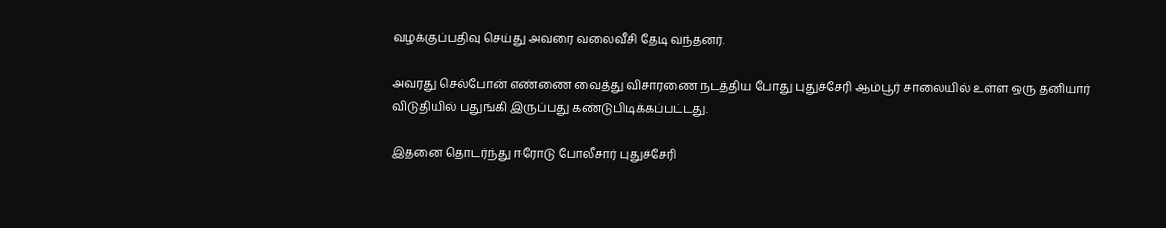வழக்குப்பதிவு செய்து அவரை வலைவீசி தேடி வந்தனர்.

அவரது செல்போன் எண்ணை வைத்து விசாரணை நடத்திய போது புதுச்சேரி ஆம்பூர் சாலையில் உள்ள ஒரு தனியார் விடுதியில் பதுங்கி இருப்பது கண்டுபிடிக்கப்பட்டது.

இதனை தொடர்ந்து ஈரோடு போலீசார் புதுச்சேரி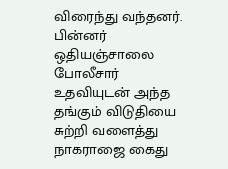விரைந்து வந்தனர். பின்னர் ஒதியஞ்சாலை போலீசார் உதவியுடன் அந்த தங்கும் விடுதியை சுற்றி வளைத்து நாகராஜை கைது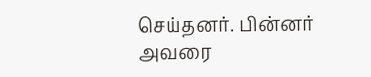செய்தனர். பின்னர் அவரை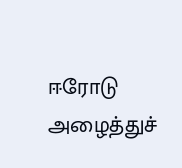ஈரோடு அழைத்துச்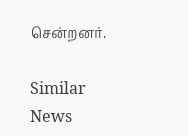சென்றனர்.

Similar News